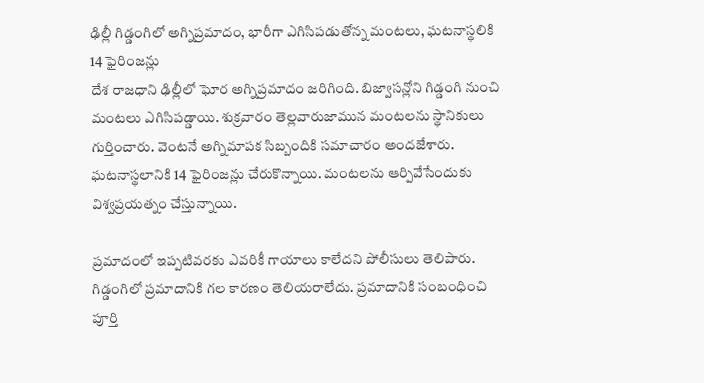ఢిల్లీ గిడ్డంగిలో అగ్నిప్రమాదం, భారీగా ఎగిసిపడుతోన్న మంటలు, ఘటనాస్థలికి 14 ఫైరింజన్లు
దేశ రాజధాని ఢిల్లీలో ఘోర అగ్నిప్రమాదం జరిగింది. బిజ్వాసన్లోని గిడ్డంగి నుంచి మంటలు ఎగిసిపడ్డాయి. శుక్రవారం తెల్లవారుజామున మంటలను స్థానికులు గుర్తించారు. వెంటనే అగ్నిమాపక సిబ్బందికి సమాచారం అందజేశారు. ఘటనాస్థలానికి 14 ఫైరింజన్లు చేరుకొన్నాయి. మంటలను ఆర్పివేసేందుకు విశ్వప్రయత్నం చేస్తున్నాయి.

ప్రమాదంలో ఇప్పటివరకు ఎవరికీ గాయాలు కాలేదని పోలీసులు తెలిపారు. గిడ్డంగిలో ప్రమాదానికి గల కారణం తెలియరాలేదు. ప్రమాదానికి సంబంధించి పూర్తి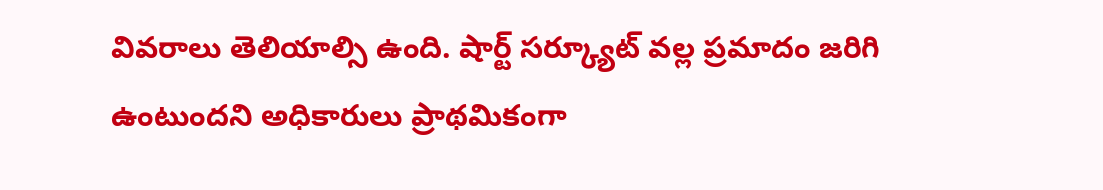వివరాలు తెలియాల్సి ఉంది. షార్ట్ సర్క్యూట్ వల్ల ప్రమాదం జరిగి ఉంటుందని అధికారులు ప్రాథమికంగా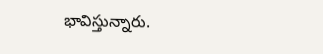భావిస్తున్నారు.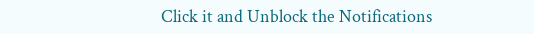Click it and Unblock the Notifications